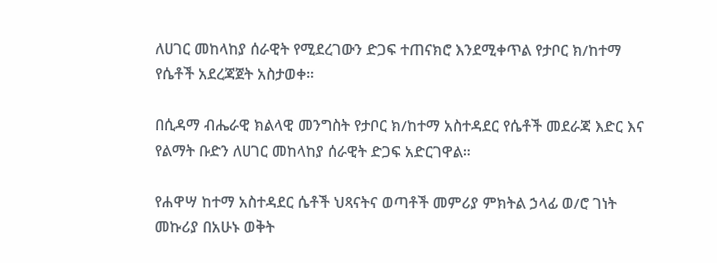ለሀገር መከላከያ ሰራዊት የሚደረገውን ድጋፍ ተጠናክሮ እንደሚቀጥል የታቦር ክ/ከተማ የሴቶች አደረጃጀት አስታወቀ።

በሲዳማ ብሔራዊ ክልላዊ መንግስት የታቦር ክ/ከተማ አስተዳደር የሴቶች መደራጃ እድር እና የልማት ቡድን ለሀገር መከላከያ ሰራዊት ድጋፍ አድርገዋል።

የሐዋሣ ከተማ አስተዳደር ሴቶች ህጻናትና ወጣቶች መምሪያ ምክትል ኃላፊ ወ/ሮ ገነት መኩሪያ በአሁኑ ወቅት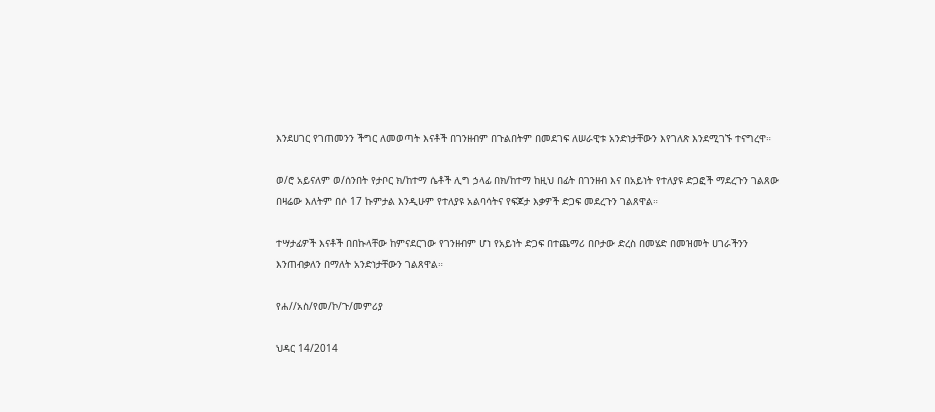እንደሀገር የገጠመንን ችግር ለመወጣት እናቶች በገንዘብም በጉልበትም በመደገፍ ለሠራዊቱ አንድነታቸውን እየገለጽ እንደሚገኙ ተናግረዋ።

ወ/ሮ አይናለም ወ/ሰንበት የታቦር ክ/ከተማ ሴቶች ሊግ ኃላፊ በክ/ከተማ ከዚህ በፊት በገንዘብ እና በአይነት የተለያዩ ድጋፎች ማደረጉን ገልጸው በዛሬው እለትም በሶ 17 ኩምታል እንዲሁም የተለያዩ አልባሳትና የፍጆታ እቃዎች ድጋፍ መደረጉን ገልጸዋል።

ተሣታፊዎች እናቶች በበኩላቸው ከምናደርገው የገንዘብም ሆነ የአይነት ድጋፍ በተጨማሪ በቦታው ድረስ በመሄድ በመዝመት ሀገራችንን እንጠብቃለን በማለት አንድነታቸውን ገልጸዋል።

የሐ//አስ/የመ/ኮ/ጉ/መምሪያ

ህዳር 14/2014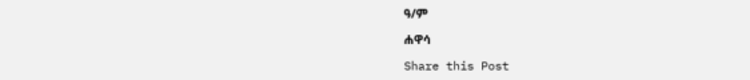ዓ/ም

ሐዋሳ

Share this Post